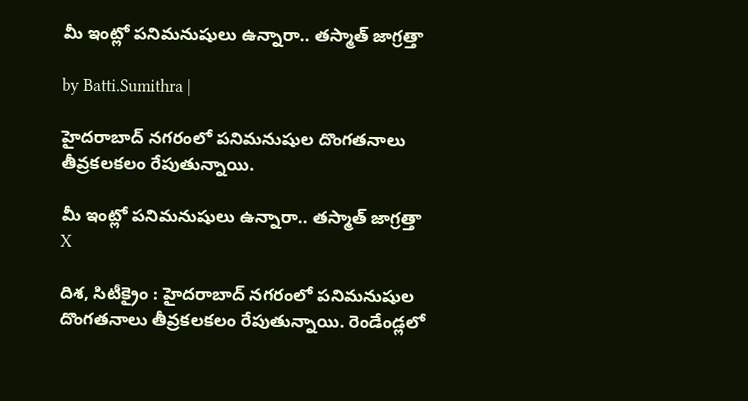మీ ఇంట్లో పనిమనుషులు ఉన్నారా.. తస్మాత్ జాగ్రత్తా

by Batti.Sumithra |

హైదరాబాద్ నగరంలో పనిమనుషుల దొంగతనాలు తీవ్రకలకలం రేపుతున్నాయి.

మీ ఇంట్లో పనిమనుషులు ఉన్నారా.. తస్మాత్ జాగ్రత్తా
X

దిశ, సిటీక్రైం : హైదరాబాద్ నగరంలో పనిమనుషుల దొంగతనాలు తీవ్రకలకలం రేపుతున్నాయి. రెండేండ్లలో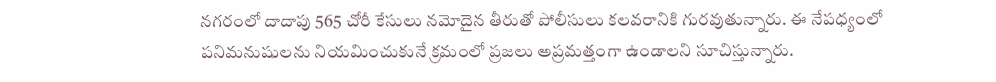నగరంలో దాదాపు 565 చోరీ కేసులు నమోదైన తీరుతో పోలీసులు కలవరానికి గురవుతున్నారు. ఈ నేపధ్యంలో పనిమనుషులను నియమించుకునే క్రమంలో ప్రజలు అప్రమత్తంగా ఉండాలని సూచిస్తున్నారు.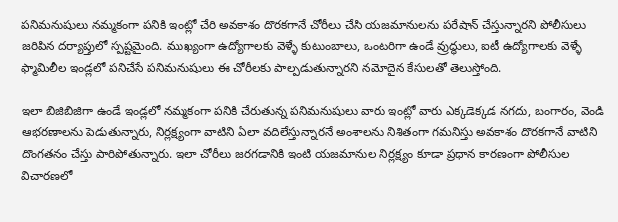పనిమనుషులు నమ్మకంగా పనికి ఇంట్లో చేరి అవకాశం దొరకగానే చోరీలు చేసి యజమానులను పరేషాన్ చేస్తున్నారని పోలీసులు జరిపిన దర్యాప్తులో స్పష్టమైంది. ముఖ్యంగా ఉద్యోగాలకు వెళ్ళే కుటుంబాలు, ఒంటరిగా ఉండే వ్రుద్ధులు, ఐటీ ఉద్యోగాలకు వెళ్ళే ఫ్మామిలీల ఇండ్లలో పనిచేసే పనిమనుషులు ఈ చోరీలకు పాల్పడుతున్నారని నమోదైన కేసులతో తెలుస్తోంది.

ఇలా బిజిబిజిగా ఉండే ఇండ్లలో నమ్మకంగా పనికి చేరుతున్న పనిమనుషులు వారు ఇంట్లో వారు ఎక్కడెక్కడ నగదు, బంగారం, వెండి ఆభరణాలను పెడుతున్నారు, నిర్లక్ష్యంగా వాటిని ఏలా వదిలేస్తున్నారనే అంశాలను నిశితంగా గమనిస్తు అవకాశం దొరకగానే వాటిని దొంగతనం చేస్తు పారిపోతున్నారు. ఇలా చోరీలు జరగడానికి ఇంటి యజమానుల నిర్లక్ష్యం కూడా ప్రధాన కారణంగా పోలీసుల విచారణలో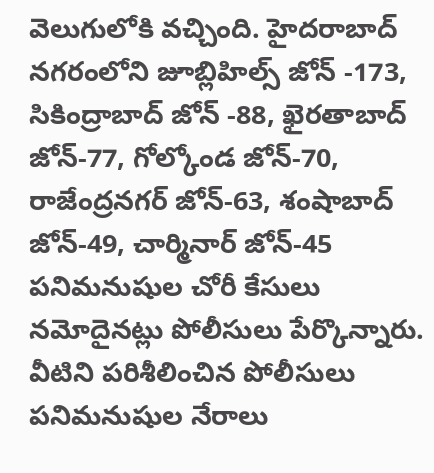వెలుగులోకి వచ్చింది. హైదరాబాద్ నగరంలోని జూబ్లిహిల్స్ జోన్ -173, సికింద్రాబాద్ జోన్ -88, ఖైరతాబాద్ జోన్-77, గోల్కోండ జోన్-70, రాజేంద్రనగర్ జోన్-63, శంషాబాద్ జోన్-49, చార్మినార్ జోన్-45 పనిమనుషుల చోరీ కేసులు నమోదైనట్లు పోలీసులు పేర్కొన్నారు. వీటిని పరిశీలించిన పోలీసులు పనిమనుషుల నేరాలు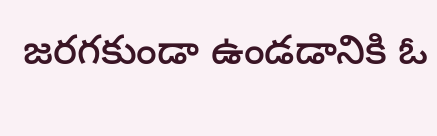జరగకుండా ఉండడానికి ఓ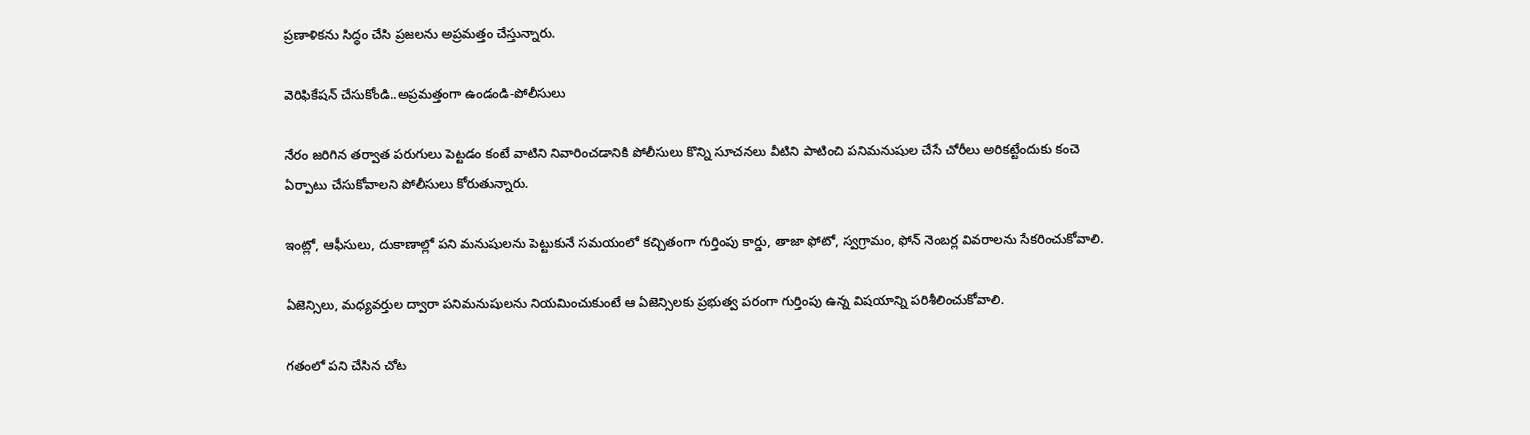ప్రణాళికను సిద్ధం చేసి ప్రజలను అప్రమత్తం చేస్తున్నారు.

వెరిఫికేషన్ చేసుకోండి..అప్రమత్తంగా ఉండండి-పోలీసులు

నేరం జరిగిన తర్వాత పరుగులు పెట్టడం కంటే వాటిని నివారించడానికి పోలీసులు కొన్ని సూచనలు వీటిని పాటించి పనిమనుషుల చేసే చోరీలు అరికట్టేందుకు కంచె ఏర్పాటు చేసుకోవాలని పోలీసులు కోరుతున్నారు.

ఇంట్లో, ఆఫీసులు, దుకాణాల్లో పని మనుషులను పెట్టుకునే సమయంలో కచ్చితంగా గుర్తింపు కార్డు, తాజా ఫోటో, స్వగ్రామం, ఫోన్ నెంబర్ల వివరాలను సేకరించుకోవాలి.

ఏజెన్సిలు, మధ్యవర్తుల ద్వారా పనిమనుషులను నియమించుకుంటే ఆ ఏజెన్సిలకు ప్రభుత్వ పరంగా గుర్తింపు ఉన్న విషయాన్ని పరిశీలించుకోవాలి.

గతంలో పని చేసిన చోట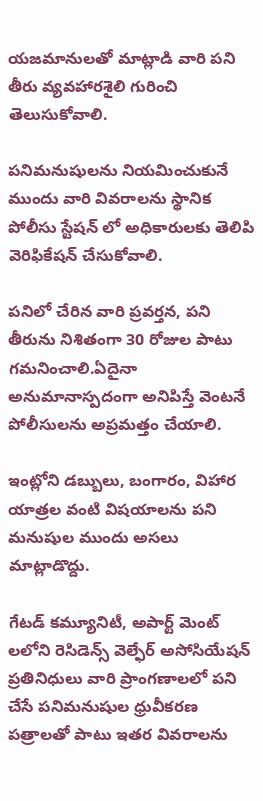యజమానులతో మాట్లాడి వారి పని తీరు వ్యవహారశైలి గురించి తెలుసుకోవాలి.

పనిమనుషులను నియమించుకునే ముందు వారి వివరాలను స్థానిక పోలీసు స్టేషన్ లో అధికారులకు తెలిపి వెరిఫికేషన్ చేసుకోవాలి.

పనిలో చేరిన వారి ప్రవర్తన, పని తీరును నిశితంగా 30 రోజుల పాటు గమనించాలి.ఏదైనా అనుమానాస్పదంగా అనిపిస్తే వెంటనే పోలీసులను అప్రమత్తం చేయాలి.

ఇంట్లోని డబ్బులు, బంగారం, విహార యాత్రల వంటి విషయాలను పని మనుషుల ముందు అసలు మాట్లాడొద్దు.

గేటడ్ కమ్యూనిటీ, అపార్ట్ మెంట్ లలోని రెసిడెన్స్ వెల్ఫేర్ అసోసియేషన్ ప్రతినిధులు వారి ప్రాంగణాలలో పని చేసే పనిమనుషుల ధ్రువీకరణ పత్రాలతో పాటు ఇతర వివరాలను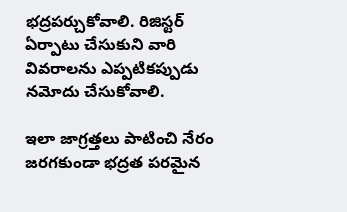భద్రపర్చుకోవాలి. రిజిస్టర్ ఏర్పాటు చేసుకుని వారి వివరాలను ఎప్పటికప్పుడు నమోదు చేసుకోవాలి.

ఇలా జాగ్రత్తలు పాటించి నేరం జరగకుండా భద్రత పరమైన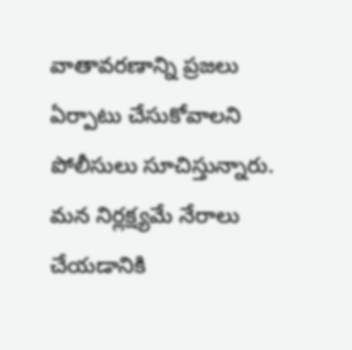వాతావరణాన్ని ప్రజలు ఏర్పాటు చేసుకోవాలని పోలీసులు సూచిస్తున్నారు. మన నిర్లక్ష్యమే నేరాలు చేయడానికి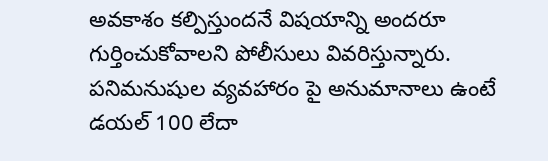అవకాశం కల్పిస్తుందనే విషయాన్ని అందరూ గుర్తించుకోవాలని పోలీసులు వివరిస్తున్నారు. పనిమనుషుల వ్యవహారం పై అనుమానాలు ఉంటే డయల్ 100 లేదా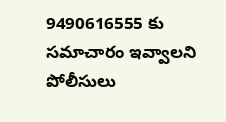9490616555 కు సమాచారం ఇవ్వాలని పోలీసులు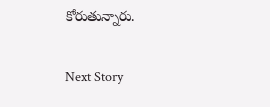కోరుతున్నారు.

Next Story